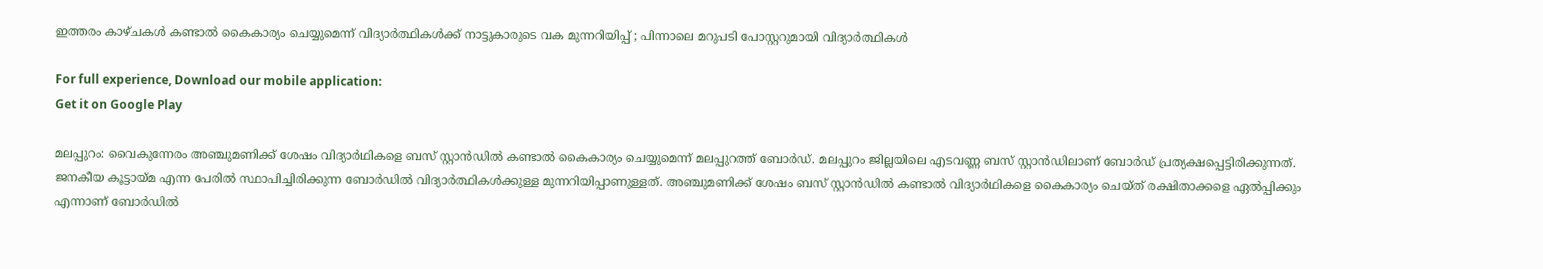ഇത്തരം കാഴ്ചകൾ കണ്ടാൽ കൈകാര്യം ചെയ്യുമെന്ന് വിദ്യാർത്ഥികൾക്ക് നാട്ടുകാരുടെ വക മുന്നറിയിപ്പ് ; പിന്നാലെ മറുപടി പോസ്റ്ററുമായി വിദ്യാർത്ഥികൾ

For full experience, Download our mobile application:
Get it on Google Play

മലപ്പുറം: വൈകുന്നേരം അഞ്ചുമണിക്ക് ശേഷം വിദ്യാർഥികളെ ബസ് സ്റ്റാൻഡിൽ കണ്ടാൽ കൈകാര്യം ചെയ്യുമെന്ന് മലപ്പുറത്ത് ബോർഡ്. മലപ്പുറം ജില്ലയിലെ എടവണ്ണ ബസ് സ്റ്റാൻഡിലാണ് ബോർഡ് പ്രത്യക്ഷപ്പെട്ടിരിക്കുന്നത്. ജനകീയ കൂട്ടായ്മ എന്ന പേരിൽ സ്ഥാപിച്ചിരിക്കുന്ന ബോർഡിൽ വിദ്യാർത്ഥികൾക്കുള്ള മുന്നറിയിപ്പാണുള്ളത്. അഞ്ചുമണിക്ക് ശേഷം ബസ് സ്റ്റാൻഡിൽ കണ്ടാൽ വിദ്യാർഥികളെ കൈകാര്യം ചെയ്ത് രക്ഷിതാക്കളെ ഏൽപ്പിക്കും എന്നാണ് ബോർഡിൽ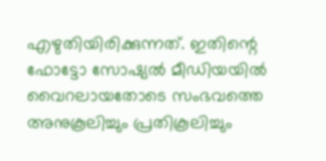എഴുതിയിരിക്കുന്നത്. ഇതിന്റെ ഫോട്ടോ സോഷ്യൽ മീഡിയയിൽ വൈറലായതോടെ സംഭവത്തെ അനുകൂലിച്ചും പ്രതികൂലിച്ചും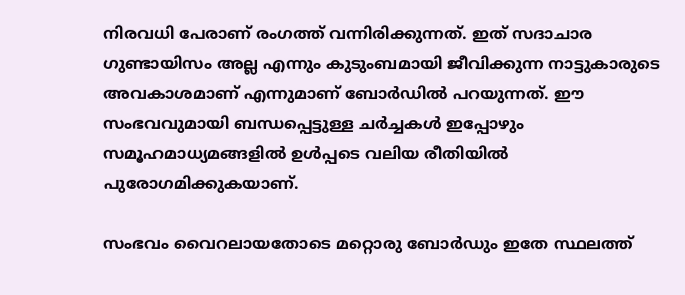നിരവധി പേരാണ് രംഗത്ത് വന്നിരിക്കുന്നത്. ഇത് സദാചാര ഗുണ്ടായിസം അല്ല എന്നും കുടുംബമായി ജീവിക്കുന്ന നാട്ടുകാരുടെ അവകാശമാണ് എന്നുമാണ് ബോർഡിൽ പറയുന്നത്. ഈ സംഭവവുമായി ബന്ധപ്പെട്ടുള്ള ചർച്ചകൾ ഇപ്പോഴും സമൂഹമാധ്യമങ്ങളിൽ ഉൾപ്പടെ വലിയ രീതിയിൽ പുരോഗമിക്കുകയാണ്.

സംഭവം വൈറലായതോടെ മറ്റൊരു ബോർഡും ഇതേ സ്ഥലത്ത്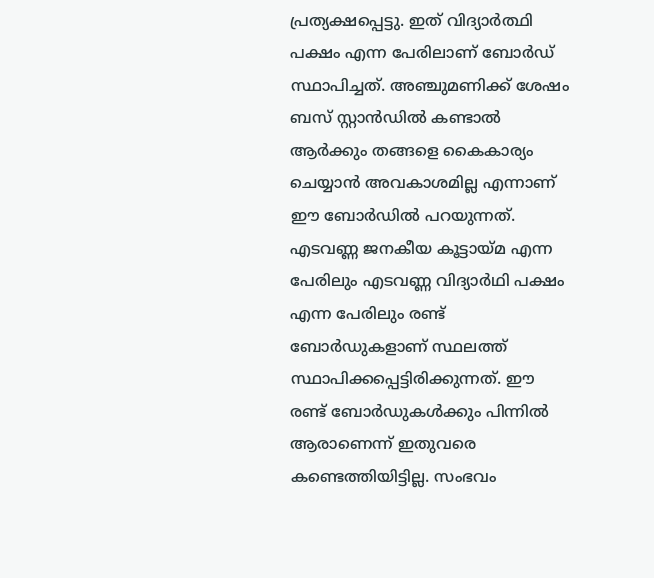പ്രത്യക്ഷപ്പെട്ടു. ഇത് വിദ്യാർത്ഥി പക്ഷം എന്ന പേരിലാണ് ബോർഡ് സ്ഥാപിച്ചത്. അഞ്ചുമണിക്ക് ശേഷം ബസ് സ്റ്റാന്‍ഡിൽ കണ്ടാൽ ആർക്കും തങ്ങളെ കൈകാര്യം ചെയ്യാൻ അവകാശമില്ല എന്നാണ് ഈ ബോർഡിൽ പറയുന്നത്. എടവണ്ണ ജനകീയ കൂട്ടായ്മ എന്ന പേരിലും എടവണ്ണ വിദ്യാർഥി പക്ഷം എന്ന പേരിലും രണ്ട് ബോർഡുകളാണ് സ്ഥലത്ത് സ്ഥാപിക്കപ്പെട്ടിരിക്കുന്നത്. ഈ രണ്ട് ബോർഡുകൾക്കും പിന്നിൽ ആരാണെന്ന് ഇതുവരെ കണ്ടെത്തിയിട്ടില്ല. സംഭവം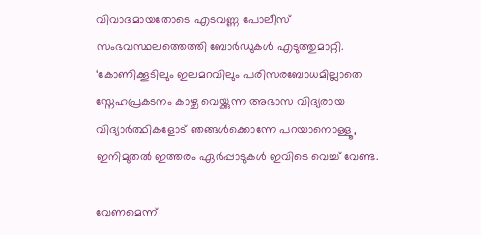വിവാദമായതോടെ എടവണ്ണ പോലീസ് സംഭവസ്ഥലത്തെത്തി ബോർഡുകൾ എടുത്തുമാറ്റി. ‘കോണിക്കൂടിലും ഇലമറവിലും പരിസരബോധമില്ലാതെ സ്നേഹപ്രകടനം കാഴ്ച വെയ്ക്കുന്ന അഭാസ വിദ്യരായ വിദ്യാർത്ഥികളോട് ഞങ്ങൾക്കൊന്നേ പറയാനൊള്ളൂ, ഇനിമുതൽ ഇത്തരം ഏർപ്പാടുകൾ ഇവിടെ വെച്ച് വേണ്ട.

വേണമെന്ന്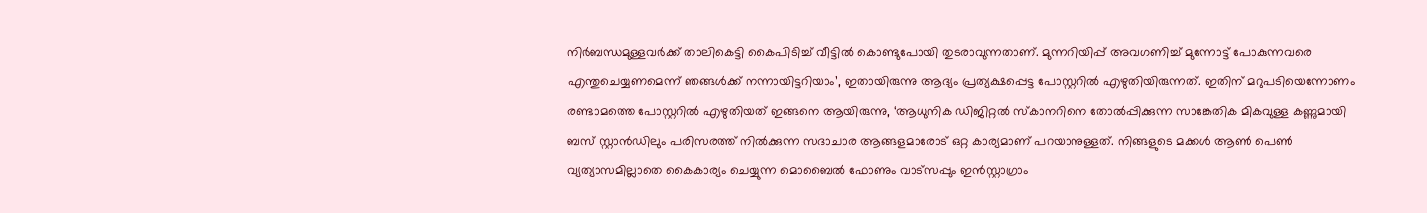നിർബന്ധമുള്ളവർക്ക് താലികെട്ടി കൈപിടിച്ച് വീട്ടിൽ കൊണ്ടുപോയി തുടരാവുന്നതാണ്. മുന്നറിയിപ്പ് അവഗണിച്ച് മുന്നോട്ട് പോകുന്നവരെ എന്തുചെയ്യണമെന്ന് ഞങ്ങൾക്ക് നന്നായിട്ടറിയാം’, ഇതായിരുന്നു ആദ്യം പ്രത്യക്ഷപ്പെട്ട പോസ്റ്ററിൽ എഴുതിയിരുന്നത്. ഇതിന് മറുപടിയെന്നോണം രണ്ടാമത്തെ പോസ്റ്ററിൽ എഴുതിയത് ഇങ്ങനെ ആയിരുന്നു, ‘ആധുനിക ഡിജിറ്റൽ സ്കാനറിനെ തോൽപ്പിക്കുന്ന സാങ്കേതിക മികവുള്ള കണ്ണുമായി ബസ് സ്റ്റാന്‍ഡിലും പരിസരത്ത് നിൽക്കുന്ന സദാചാര ആങ്ങളമാരോട് ഒറ്റ കാര്യമാണ് പറയാനുള്ളത്. നിങ്ങളുടെ മക്കൾ ആൺ പെൺ വ്യത്യാസമില്ലാതെ കൈകാര്യം ചെയ്യുന്ന മൊബൈൽ ഫോണും വാട്സപ്പും ഇൻസ്റ്റാഗ്രാം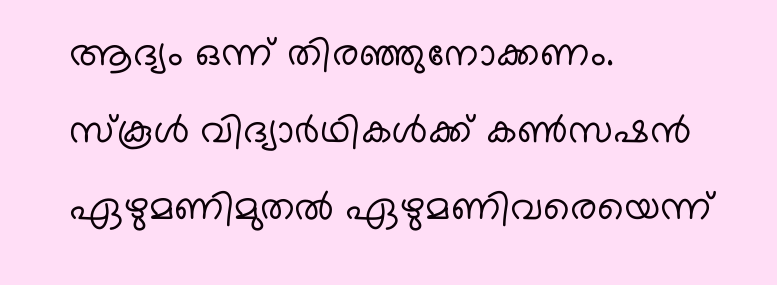ആദ്യം ഒന്ന് തിരഞ്ഞുനോക്കണം. സ്കൂൾ വിദ്യാർഥികൾക്ക് കൺസഷൻ ഏഴുമണിമുതൽ ഏഴുമണിവരെയെന്ന്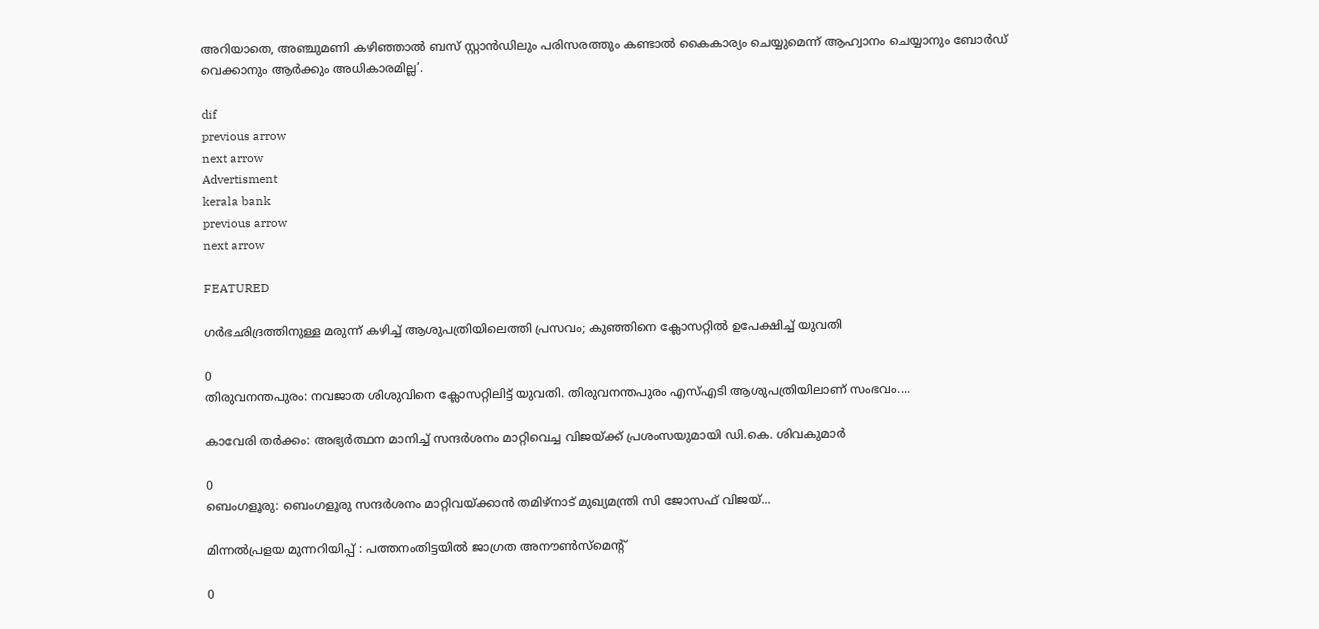അറിയാതെ, അഞ്ചുമണി കഴിഞ്ഞാൽ ബസ് സ്റ്റാൻഡിലും പരിസരത്തും കണ്ടാൽ കൈകാര്യം ചെയ്യുമെന്ന് ആഹ്വാനം ചെയ്യാനും ബോർഡ് വെക്കാനും ആർക്കും അധികാരമില്ല’.

dif
previous arrow
next arrow
Advertisment
kerala bank
previous arrow
next arrow

FEATURED

ഗർഭഛിദ്രത്തിനുള്ള മരുന്ന് കഴിച്ച് ആശുപത്രിയിലെത്തി പ്രസവം; കുഞ്ഞിനെ ക്ലോസറ്റിൽ ഉപേക്ഷിച്ച് യുവതി

0
തിരുവനന്തപുരം: നവജാത ശിശുവിനെ ക്ലോസറ്റിലിട്ട് യുവതി. തിരുവനന്തപുരം എസ്എടി ആശുപത്രിയിലാണ് സംഭവം....

കാവേരി തർക്കം: അഭ്യർത്ഥന മാനിച്ച് സന്ദർശനം മാറ്റിവെച്ച വിജയ്‌ക്ക് പ്രശംസയുമായി ഡി.കെ. ശിവകുമാർ

0
ബെംഗളൂരു: ബെംഗളൂരു സന്ദർശനം മാറ്റിവയ്ക്കാൻ തമിഴ്‌നാട് മുഖ്യമന്ത്രി സി ജോസഫ് വിജയ്...

മിന്നൽപ്രളയ മുന്നറിയിപ്പ് : പത്തനംതിട്ടയിൽ ജാഗ്രത അനൗൺസ്മെന്റ്

0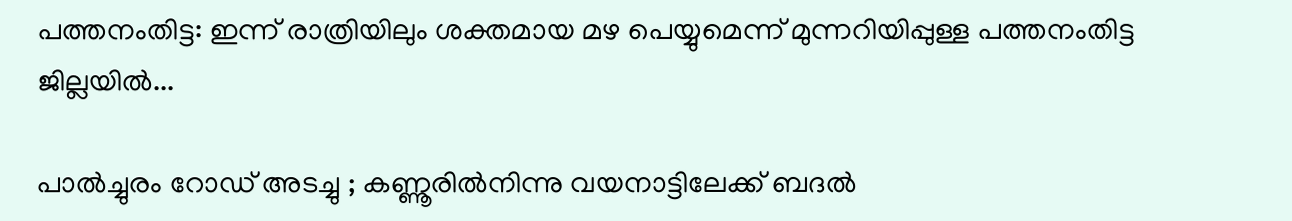പത്തനംതിട്ട: ഇന്ന് രാത്രിയിലും ശക്തമായ മഴ പെയ്യുമെന്ന് മുന്നറിയിപ്പുള്ള പത്തനംതിട്ട ജില്ലയിൽ...

പാല്‍ച്ചുരം റോഡ് അടച്ചു ; കണ്ണൂരില്‍നിന്നു വയനാട്ടിലേക്ക് ബദല്‍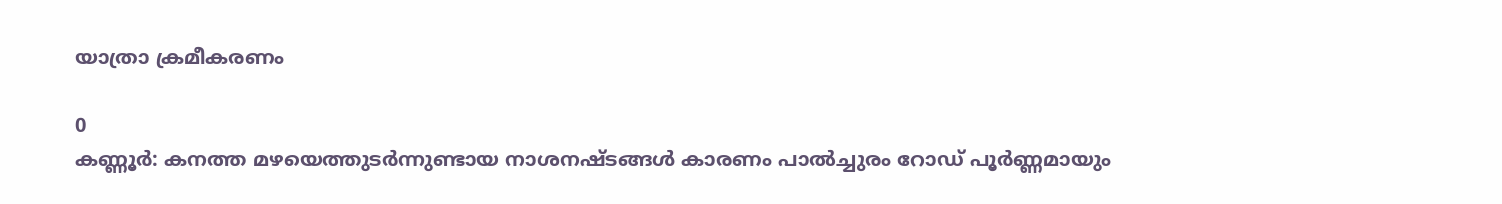യാത്രാ ക്രമീകരണം

0
കണ്ണൂര്‍: കനത്ത മഴയെത്തുടര്‍ന്നുണ്ടായ നാശനഷ്ടങ്ങള്‍ കാരണം പാല്‍ച്ചുരം റോഡ് പൂര്‍ണ്ണമായും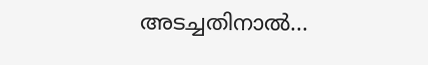അടച്ചതിനാല്‍...